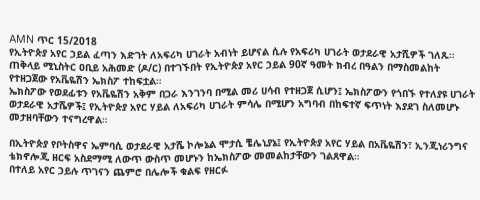AMN ጥር 15/2018
የኢትዮጵያ አየር ኃይል ፈጣን እድገት ለአፍሪካ ሀገራት አብነት ይሆናል ሲሉ የአፍሪካ ሀገራት ወታደራዊ አታሺዎች ገለጹ።
ጠቅላይ ሚኒስትር ዐቢይ አሕመድ (ዶ/ር) በተገኙበት የኢትዮጵያ አየር ኃይል 90ኛ ዓመት ክብረ በዓልን በማስመልከት የተዘጋጀው የአቬዬሽን ኤክስፖ ተከፍቷል።
ኤክስፖው የወደፊቱን የአቬዬሽን አቅም በጋራ እንገንባ በሚል መሪ ሀሳብ የተዘጋጀ ሲሆን፤ ኤክስፖውን የጎበኙ የተለያዩ ሀገራት ወታደራዊ አታሼዎች፤ የኢትዮጵያ አየር ሃይል ለአፍሪካ ሀገራት ምሳሌ በሚሆን አግባብ በከፍተኛ ፍጥነት እያደገ ስለመሆኑ መታዘባቸውን ተናግረዋል።

በኢትዮጵያ የቦትስዋና ኤምባሲ ወታደራዊ አታሼ ኮሎኔል ሞታሲ ቼሌኒያኔ፤ የኢትዮጵያ አየር ሃይል በአቬዬሽን፣ ኢንጂነሪንግና ቴክኖሎጂ ዘርፍ አስደማሚ ለውጥ ውስጥ መሆኑን ከኤክስፖው መመልከታቸውን ገልጸዋል።
በተለይ አየር ኃይሉ ጥገናን ጨምሮ በሌሎች ቁልፍ የዘርፉ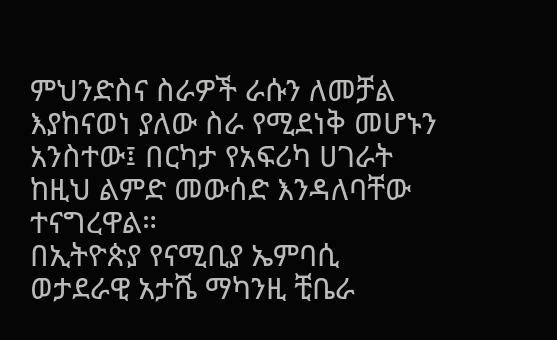ምህንድስና ስራዎች ራሱን ለመቻል እያከናወነ ያለው ስራ የሚደነቅ መሆኑን አንስተው፤ በርካታ የአፍሪካ ሀገራት ከዚህ ልምድ መውሰድ እንዳለባቸው ተናግረዋል።
በኢትዮጵያ የናሚቢያ ኤምባሲ ወታደራዊ አታሼ ማካንዚ ቺቤራ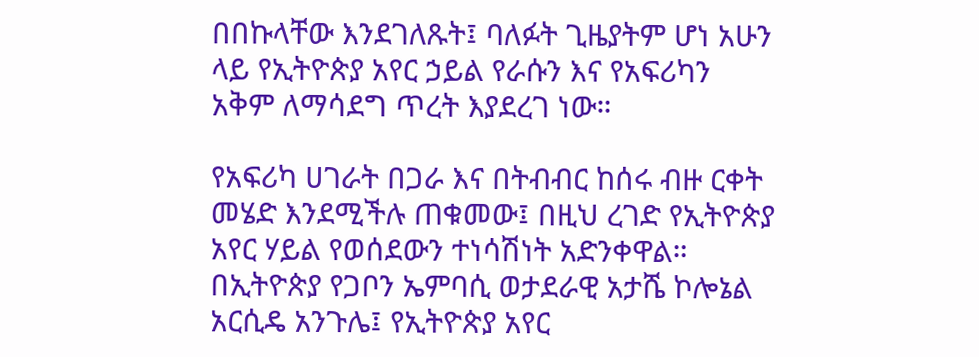በበኩላቸው እንደገለጹት፤ ባለፉት ጊዜያትም ሆነ አሁን ላይ የኢትዮጵያ አየር ኃይል የራሱን እና የአፍሪካን አቅም ለማሳደግ ጥረት እያደረገ ነው።

የአፍሪካ ሀገራት በጋራ እና በትብብር ከሰሩ ብዙ ርቀት መሄድ እንደሚችሉ ጠቁመው፤ በዚህ ረገድ የኢትዮጵያ አየር ሃይል የወሰደውን ተነሳሽነት አድንቀዋል።
በኢትዮጵያ የጋቦን ኤምባሲ ወታደራዊ አታሼ ኮሎኔል አርሲዴ አንጉሌ፤ የኢትዮጵያ አየር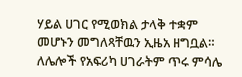ሃይል ሀገር የሚወክል ታላቅ ተቋም መሆኑን መግለጻቸዉን ኢዜአ ዘግቧል።
ለሌሎች የአፍሪካ ሀገራትም ጥሩ ምሳሌ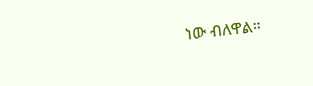ነው ብለዋል።